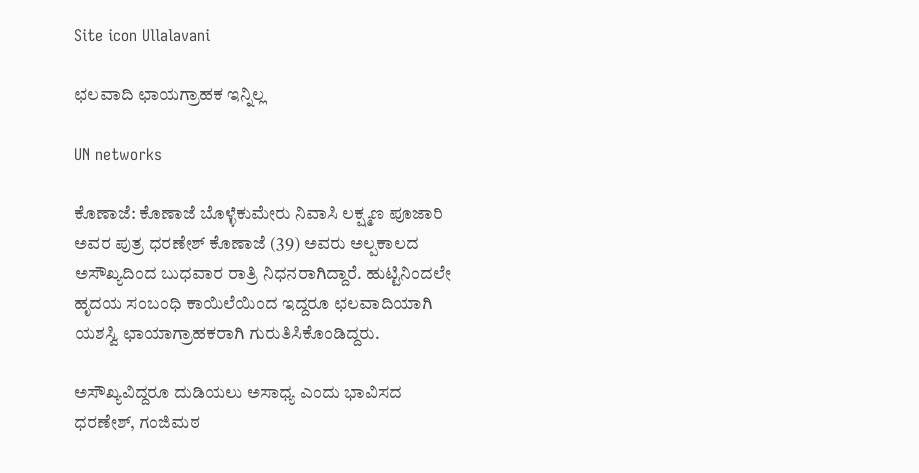Site icon Ullalavani

ಛಲವಾದಿ ಛಾಯಗ್ರಾಹಕ ಇನ್ನಿಲ್ಲ

UN networks

ಕೊಣಾಜೆ: ಕೊಣಾಜೆ ಬೊಳ್ಳೆಕುಮೇರು ನಿವಾಸಿ ಲಕ್ಷ್ಮಣ ಪೂಜಾರಿ ಅವರ ಪುತ್ರ ಧರಣೇಶ್ ಕೊಣಾಜೆ (39) ಅವರು ಅಲ್ಪಕಾಲದ ಅಸೌಖ್ಯದಿಂದ ಬುಧವಾರ ರಾತ್ರಿ ನಿಧನರಾಗಿದ್ದಾರೆ. ಹುಟ್ಟಿನಿಂದಲೇ ಹೃದಯ ಸಂಬಂಧಿ ಕಾಯಿಲೆಯಿಂದ ಇದ್ದರೂ ಛಲವಾದಿಯಾಗಿ ಯಶಸ್ವಿ ಛಾಯಾಗ್ರಾಹಕರಾಗಿ ಗುರುತಿಸಿಕೊಂಡಿದ್ದರು.

ಅಸೌಖ್ಯವಿದ್ದರೂ ದುಡಿಯಲು ಅಸಾಧ್ಯ ಎಂದು ಭಾವಿಸದ ಧರಣೇಶ್, ಗಂಜಿಮಠ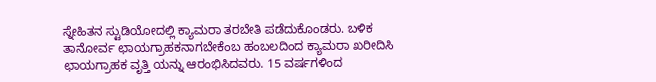ಸ್ನೇಹಿತನ ಸ್ಟುಡಿಯೋದಲ್ಲಿ ಕ್ಯಾಮರಾ ತರಬೇತಿ ಪಡೆದುಕೊಂಡರು. ಬಳಿಕ ತಾನೋರ್ವ ಛಾಯಗ್ರಾಹಕನಾಗಬೇಕೆಂಬ ಹಂಬಲದಿಂದ ಕ್ಯಾಮರಾ ಖರೀದಿಸಿ ಛಾಯಗ್ರಾಹಕ ವೃತ್ತಿ ಯನ್ನು ಆರಂಭಿಸಿದವರು. 15 ವರ್ಷಗಳಿಂದ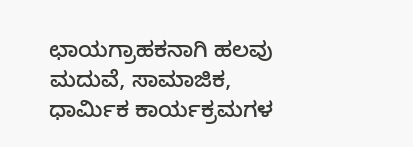ಛಾಯಗ್ರಾಹಕನಾಗಿ ಹಲವು ಮದುವೆ, ಸಾಮಾಜಿಕ, ಧಾರ್ಮಿಕ ಕಾರ್ಯಕ್ರಮಗಳ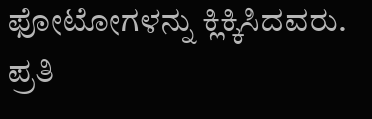ಫೋಟೋಗಳನ್ನು ಕ್ಲಿಕ್ಕಿಸಿದವರು. ಪ್ರತಿ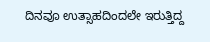ದಿನವೂ ಉತ್ಸಾಹದಿಂದಲೇ ಇರುತ್ತಿದ್ದ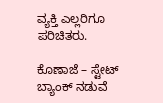ವ್ಯಕ್ತಿ ಎಲ್ಲರಿಗೂ ಪರಿಚಿತರು.

ಕೊಣಾಜೆ – ಸ್ಟೇಟ್ ಬ್ಯಾಂಕ್ ನಡುವೆ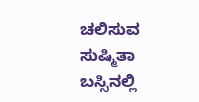ಚಲಿಸುವ ಸುಷ್ಮಿತಾ ಬಸ್ಸಿನಲ್ಲಿ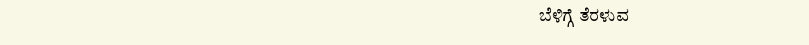ಬೆಳಿಗ್ಗೆ ತೆರಳುವ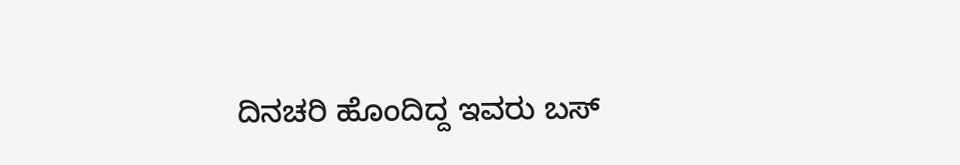ದಿನಚರಿ ಹೊಂದಿದ್ದ ಇವರು ಬಸ್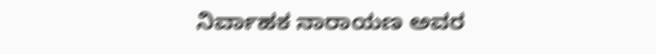ನಿರ್ವಾಹಕ ನಾರಾಯಣ ಅವರ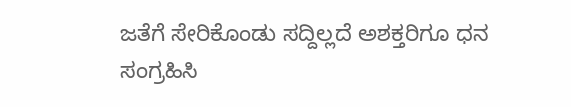ಜತೆಗೆ ಸೇರಿಕೊಂಡು ಸದ್ದಿಲ್ಲದೆ ಅಶಕ್ತರಿಗೂ ಧನ ಸಂಗ್ರಹಿಸಿ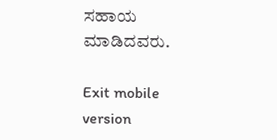ಸಹಾಯ ಮಾಡಿದವರು.

Exit mobile version